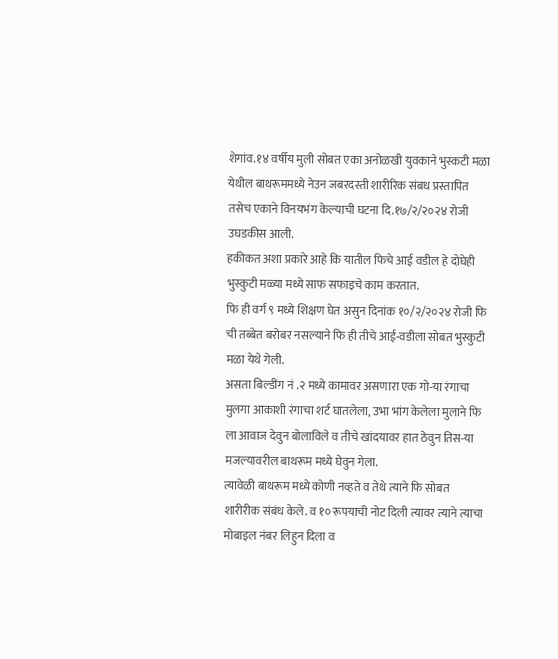शेगांव.१४ वर्षीय मुली सोबत एका अनोळखी युवकाने भुस्कटी मळा येथील बाथरूममध्ये नेउन जबरदस्ती शारीरिक संबध प्रस्तापित तसेच एकाने विनयभंग केल्याची घटना दि.१७/२/२०२४ रोजी उघडकीस आली.
हकीकत अशा प्रकारे आहे कि यातील फिचे आई वडील हे दोघेही भुस्कुटी मळ्या मध्ये साफ सफाइचे काम करतात.
फि ही वर्ग ९ मध्ये शिक्षण घेत असुन दिनांक १०/२/२०२४ रोजी फि ची तब्बेत बरोबर नसल्याने फि ही तीचे आई-वडीला सोबत भुस्कुटी मळा येथे गेली.
असता बिल्डींग नं .२ मध्ये कामावर असणारा एक गो-या रंगाचा मुलगा आकाशी रंगाचा शर्ट घातलेला, उभा भांग केलेला मुलाने फि ला आवाज देवुन बोलाविले व तीचे खांदयावर हात ठेवुन तिस-या मजल्यावरील बाथरूम मध्ये घेवुन गेला.
त्यावेळी बाथरूम मध्ये कोणी नव्हते व तेथे त्याने फि सोबत शारीरीक संबंध केले. व १० रूपयाची नोट दिली त्यावर त्याने त्याचा मोबाइल नंबर लिहुन दिला व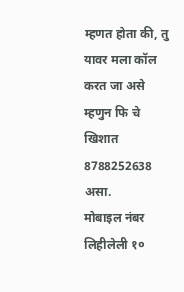म्हणत होता की, तु यावर मला कॉल करत जा असे म्हणुन फि चे खिशात 8788252638 असा.
मोबाइल नंबर लिहीलेली १०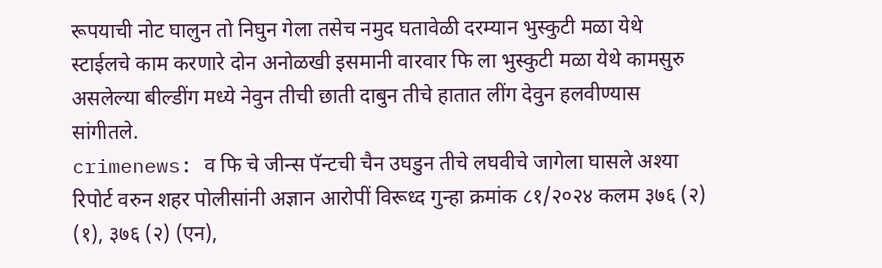रूपयाची नोट घालुन तो निघुन गेला तसेच नमुद घतावेळी दरम्यान भुस्कुटी मळा येथे स्टाईलचे काम करणारे दोन अनोळखी इसमानी वारवार फि ला भुस्कुटी मळा येथे कामसुरु असलेल्या बील्डींग मध्ये नेवुन तीची छाती दाबुन तीचे हातात लींग देवुन हलवीण्यास सांगीतले.
crimenews: व फि चे जीन्स पॅन्टची चैन उघडुन तीचे लघवीचे जागेला घासले अश्या रिपोर्ट वरुन शहर पोलीसांनी अज्ञान आरोपीं विरूध्द गुन्हा क्रमांक ८१/२०२४ कलम ३७६ (२) (१), ३७६ (२) (एन),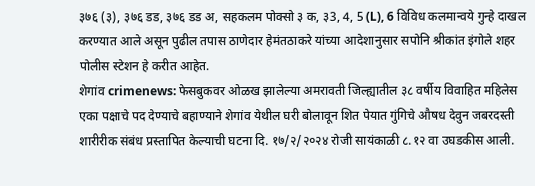३७६ (३), ३७६ डड, ३७६ डड अ, सहकलम पोक्सो ३ क, ३3, 4, 5 (L), 6 विविध कलमान्वये गुन्हे दाखल करण्यात आले असून पुढील तपास ठाणेदार हेमंतठाकरे यांच्या आदेशानुसार सपोनि श्रीकांत इंगोले शहर पोलीस स्टेशन हे करीत आहेत.
शेगांव crimenews: फेसबुकवर ओळख झालेल्या अमरावती जिल्ह्यातील ३८ वर्षीय विवाहित महिलेस एका पक्षाचे पद देण्याचे बहाण्याने शेगांव येथील घरी बोलावून शित पेयात गुंगिचे औषध देवुन जबरदस्ती शारीरीक संबंध प्रस्तापित केल्याची घटना दि. १७/२/२०२४ रोजी सायंकाळी ८.१२ वा उघडकीस आली.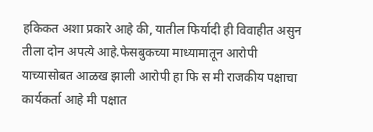हकिकत अशा प्रकारे आहे की, यातील फिर्यादी ही विवाहीत असुन तीला दोन अपत्ये आहे.फेसबुकच्या माध्यामातून आरोपी याच्यासोबत आळख झाली आरोपी हा फि स मी राजकीय पक्षाचा कार्यकर्ता आहे मी पक्षात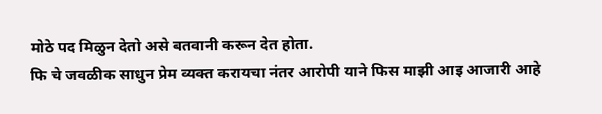मोठे पद मिळुन देतो असे बतवानी करून देत होता.
फि चे जवळीक साधुन प्रेम व्यक्त करायचा नंतर आरोपी याने फिस माझी आइ आजारी आहे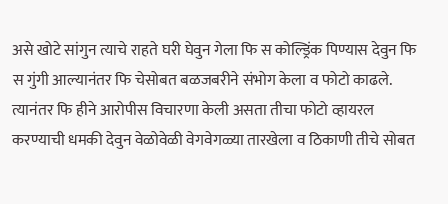असे खोटे सांगुन त्याचे राहते घरी घेवुन गेला फि स कोल्ड्रिंक पिण्यास देवुन फि स गुंगी आल्यानंतर फि चेसोबत बळजबरीने संभोग केला व फोटो काढले.
त्यानंतर फि हीने आरोपीस विचारणा केली असता तीचा फोटो व्हायरल करण्याची धमकी देवुन वेळोवेळी वेगवेगळ्या तारखेला व ठिकाणी तीचे सोबत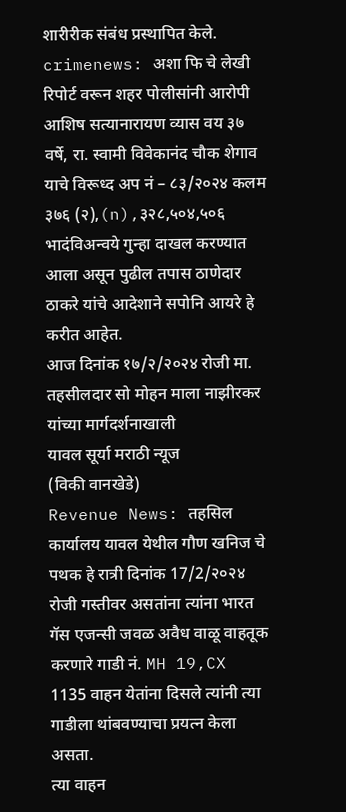शारीरीक संबंध प्रस्थापित केले.
crimenews: अशा फि चे लेखी रिपोर्ट वरून शहर पोलीसांनी आरोपी आशिष सत्यानारायण व्यास वय ३७ वर्षे, रा. स्वामी विवेकानंद चौक शेगाव याचे विरूध्द अप नं – ८३/२०२४ कलम ३७६ (२),(n),३२८,५०४,५०६ भादंविअन्वये गुन्हा दाखल करण्यात आला असून पुढील तपास ठाणेदार ठाकरे यांचे आदेशाने सपोनि आयरे हे करीत आहेत.
आज दिनांक १७/२/२०२४ रोजी मा. तहसीलदार सो मोहन माला नाझीरकर यांच्या मार्गदर्शनाखाली
यावल सूर्या मराठी न्यूज
(विकी वानखेडे)
Revenue News: तहसिल कार्यालय यावल येथील गौण खनिज चे पथक हे रात्री दिनांक 17/2/२०२४ रोजी गस्तीवर असतांना त्यांना भारत गॅस एजन्सी जवळ अवैध वाळू वाहतूक करणारे गाडी नं. MH 19,CX 1135 वाहन येतांना दिसले त्यांनी त्या गाडीला थांबवण्याचा प्रयत्न केला असता.
त्या वाहन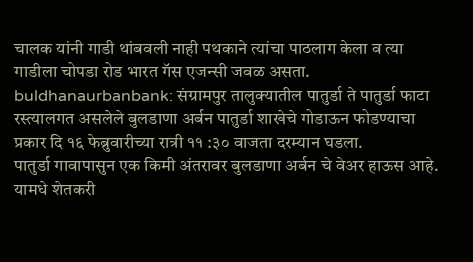चालक यांनी गाडी थांबवली नाही पथकाने त्यांचा पाठलाग केला व त्या गाडीला चोपडा रोड भारत गॅस एजन्सी जवळ असता.
buldhanaurbanbank: संग्रामपुर तालुक्यातील पातुर्डा ते पातुर्डा फाटा रस्त्यालगत असलेले बुलडाणा अर्बन पातुर्डा शाखेचे गोडाऊन फोडण्याचा प्रकार दि १६ फेब्रुवारीच्या रात्री ११ :३० वाजता दरम्यान घडला.
पातुर्डा गावापासुन एक किमी अंतरावर बुलडाणा अर्बन चे वेअर हाऊस आहे. यामधे शेतकरी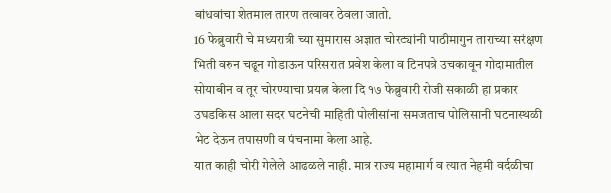बांधवांचा शेतमाल तारण तत्वावर ठेवला जातो.
16 फेब्रुवारी चे मध्यरात्री च्या सुमारास अज्ञात चोरट्यांनी पाठीमागुन ताराच्या सरंक्षण भिती वरुन चढून गोडाऊन परिसरात प्रवेश केला व टिनपत्रे उचकावून गोदामातील सोयाबीन व तूर चोरण्याचा प्रयत्न केला दि १७ फेब्रुवारी रोजी सकाळी हा प्रकार उघडकिस आला सदर घटनेची माहिती पोलीसांना समजताच पोलिसानी घटनास्थळी भेट देऊन तपासणी व पंचनामा केला आहे.
यात काही चोरी गेलेले आढळले नाही. मात्र राज्य महामार्ग व त्यात नेहमी वर्दळीचा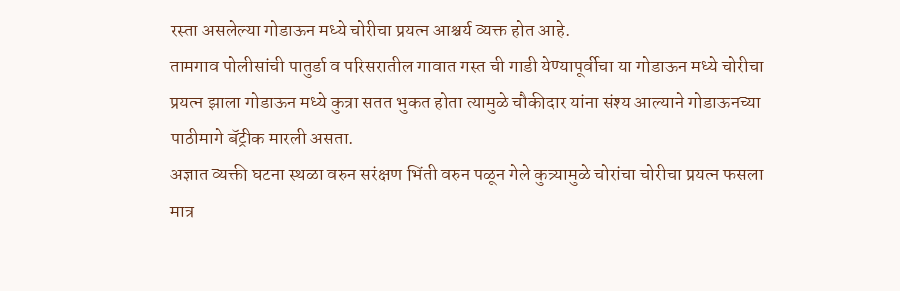रस्ता असलेल्या गोडाऊन मध्ये चोरीचा प्रयत्न आश्चर्य व्यक्त होत आहे.
तामगाव पोलीसांची पातुर्डा व परिसरातील गावात गस्त ची गाडी येण्यापूर्वीचा या गोडाऊन मध्ये चोरीचा प्रयत्न झाला गोडाऊन मध्ये कुत्रा सतत भुकत होता त्यामुळे चौकीदार यांना संश्य आल्याने गोडाऊनच्या पाठीमागे बॅट्रीक मारली असता.
अज्ञात व्यक्ती घटना स्थळा वरुन सरंक्षण भिंती वरुन पळून गेले कुत्र्यामुळे चोरांचा चोरीचा प्रयत्न फसला मात्र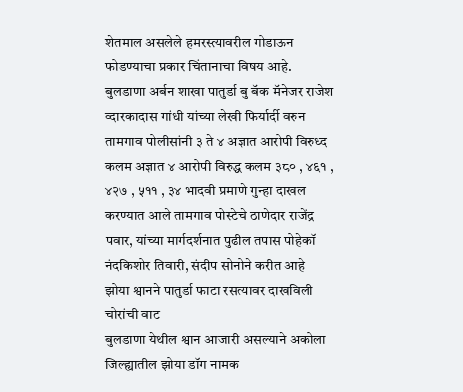शेतमाल असलेले हमरस्त्यावरील गोडाऊन फोडण्याचा प्रकार चिंतानाचा विषय आहे.
बुलडाणा अर्बन शाखा पातुर्डा बु बॅक मॅनेजर राजेश व्दारकादास गांधी यांच्या लेखी फिर्यार्दी वरुन तामगाव पोलीसांनी ३ ते ४ अज्ञात आरोपी विरुध्द कलम अज्ञात ४ आरोपी विरुद्ध कलम ३८० , ४६१ , ४२७ , ५११ , ३४ भादवी प्रमाणे गुन्हा दाखल करण्यात आले तामगाव पोस्टेचे ठाणेदार राजेंद्र पवार, यांच्या मार्गदर्शनात पुढील तपास पोहेकॉ नंदकिशोर तिवारी, संदीप सोनोने करीत आहे
झोया श्वानने पातुर्डा फाटा रसत्यावर दाखविली चोरांची वाट
बुलडाणा येथील श्वान आजारी असल्याने अकोला जिल्ह्यातील झोया डॉग नामक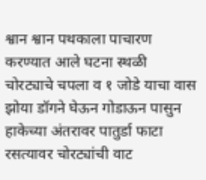श्वान श्वान पथकाला पाचारण करण्यात आले घटना स्थळी चोरट्याचे चपला व १ जोडे याचा वास झोया डॉगने घेऊन गोडाऊन पासुन हाकेच्या अंतरावर पातुर्डा फाटा रसत्यावर चोरट्यांची वाट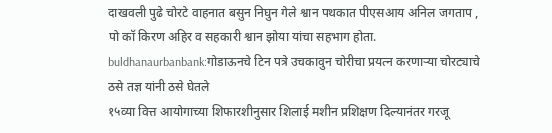दाखवली पुढे चोरटे वाहनात बसुन निघुन गेले श्वान पथकात पीएसआय अनिल जगताप , पो कॉ किरण अहिर व सहकारी श्वान झोया यांचा सहभाग होता.
buldhanaurbanbank:गोडाऊनचे टिन पत्रे उचकावुन चोरीचा प्रयत्न करणाऱ्या चोरट्याचे ठसे तज्ञ यांनी ठसे घेतले
१५व्या वित्त आयोगाच्या शिफारशीनुसार शिलाई मशीन प्रशिक्षण दिल्यानंतर गरजू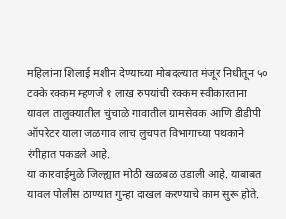महिलांना शिलाई मशीन देण्याच्या मोबदल्यात मंजूर निधीतून ५० टक्के रक्कम म्हणजे १ लाख रुपयांची रक्कम स्वीकारताना यावल तालुक्यातील चुंचाळे गावातील ग्रामसेवक आणि डीडीपी ऑपरेटर याला जळगाव लाच लुचपत विभागाच्या पथकाने रंगीहात पकडले आहे.
या कारवाईमुळे जिल्ह्यात मोठी खळबळ उडाली आहे. याबाबत यावल पोलीस ठाण्यात गुन्हा दाखल करण्याचे काम सुरू होते.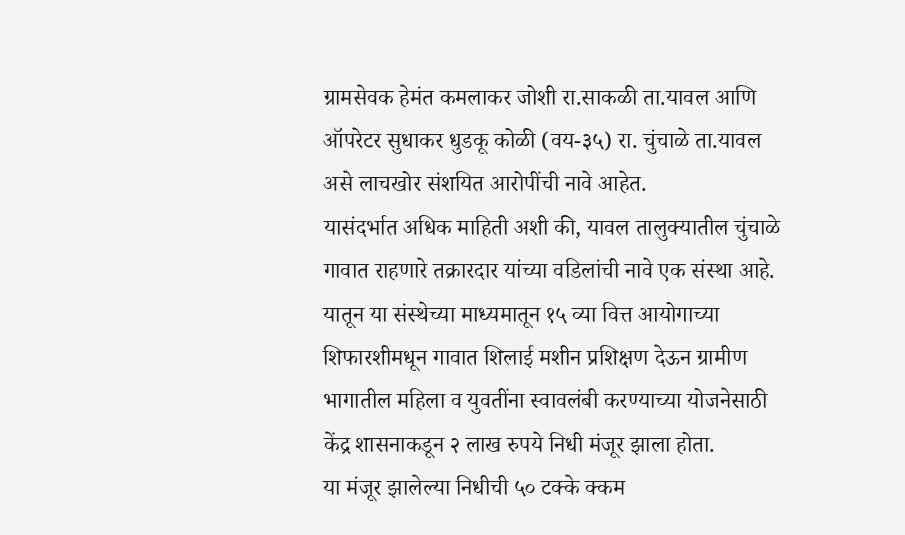ग्रामसेवक हेमंत कमलाकर जोशी रा.साकळी ता.यावल आणि ऑपरेटर सुधाकर धुडकू कोळी (वय-३५) रा. चुंचाळे ता.यावल असे लाचखोर संशयित आरोपींची नावे आहेत.
यासंदर्भात अधिक माहिती अशी की, यावल तालुक्यातील चुंचाळे गावात राहणारे तक्रारदार यांच्या वडिलांची नावे एक संस्था आहे. यातून या संस्थेच्या माध्यमातून १५ व्या वित्त आयोगाच्या शिफारशीमधून गावात शिलाई मशीन प्रशिक्षण देऊन ग्रामीण भागातील महिला व युवतींना स्वावलंबी करण्याच्या योजनेसाठी केंद्र शासनाकडून २ लाख रुपये निधी मंजूर झाला होता.
या मंजूर झालेल्या निधीची ५० टक्के क्कम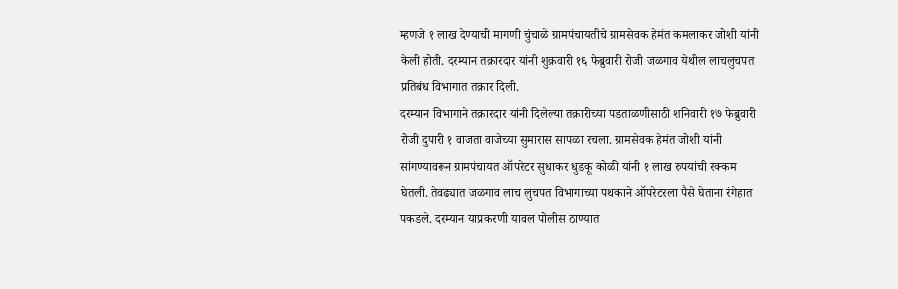म्हणजे १ लाख देण्याची मागणी चुंचाळे ग्रामपंचायतीचे ग्रामसेवक हेमंत कमलाकर जोशी यांनी केली होती. दरम्यान तक्रारदार यांनी शुक्रवारी १६ फेब्रुवारी रोजी जळगाव येथील लाचलुचपत प्रतिबंध विभागात तक्रार दिली.
दरम्यान विभागाने तक्रारदार यांनी दिलेल्या तक्रारीच्या पडताळणीसाठी शनिवारी १७ फेब्रुवारी रोजी दुपारी १ वाजता वाजेच्या सुमारास सापळा रचला. ग्रामसेवक हेमंत जोशी यांनी सांगण्यावरून ग्रामपंचायत ऑपरेटर सुधाकर धुडकू कोळी यांनी १ लाख रुपयांची रक्कम घेतली. तेवढ्यात जळगाव लाच लुचपत विभागाच्या पथकाने ऑपरेटरला पैसे घेताना रंगेहात पकडले. दरम्यान याप्रकरणी यावल पोलीस ठाण्यात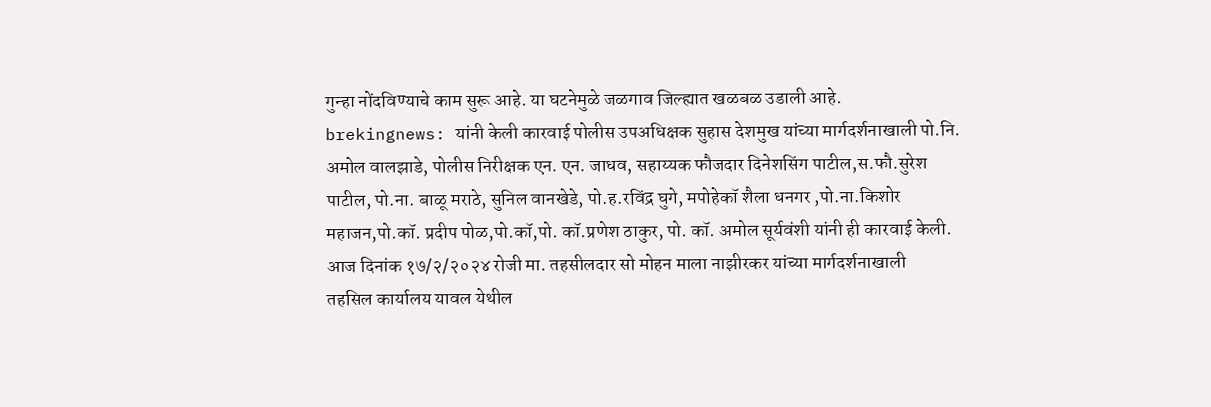गुन्हा नोंदविण्याचे काम सुरू आहे. या घटनेमुळे जळगाव जिल्ह्यात खळबळ उडाली आहे.
brekingnews: यांनी केली कारवाई पोलीस उपअधिक्षक सुहास देशमुख यांच्या मार्गदर्शनाखाली पो.नि. अमोल वालझाडे, पोलीस निरीक्षक एन. एन. जाधव, सहाय्यक फौजदार दिनेशसिंग पाटील,स.फौ.सुरेश पाटील, पो.ना. बाळू मराठे, सुनिल वानखेडे, पो.ह.रविंद्र घुगे, मपोहेकॉ शैला धनगर ,पो.ना.किशोर महाजन,पो.कॉ. प्रदीप पोळ,पो.कॉ,पो. कॉ.प्रणेश ठाकुर, पो. कॉ. अमोल सूर्यवंशी यांनी ही कारवाई केली.
आज दिनांक १७/२/२०२४ रोजी मा. तहसीलदार सो मोहन माला नाझीरकर यांच्या मार्गदर्शनाखाली
तहसिल कार्यालय यावल येथील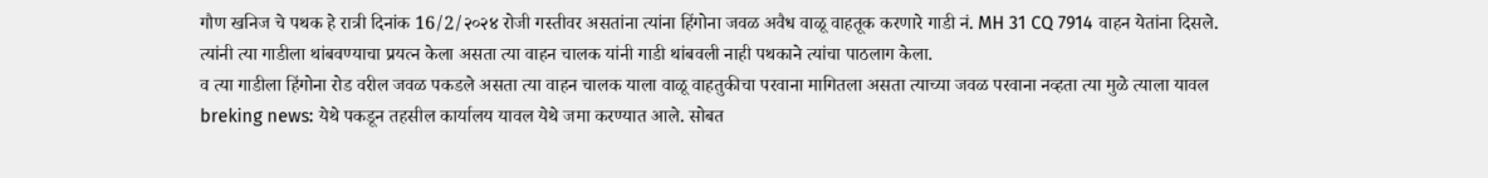गौण खनिज चे पथक हे रात्री दिनांक 16/2/२०२४ रोजी गस्तीवर असतांना त्यांना हिंगोना जवळ अवैध वाळू वाहतूक करणारे गाडी नं. MH 31 CQ 7914 वाहन येतांना दिसले.
त्यांनी त्या गाडीला थांबवण्याचा प्रयत्न केला असता त्या वाहन चालक यांनी गाडी थांबवली नाही पथकाने त्यांचा पाठलाग केला.
व त्या गाडीला हिंगोना रोड वरील जवळ पकडले असता त्या वाहन चालक याला वाळू वाहतुकीचा परवाना मागितला असता त्याच्या जवळ परवाना नव्हता त्या मुळे त्याला यावल
breking news: येथे पकडून तहसील कार्यालय यावल येथे जमा करण्यात आले. सोबत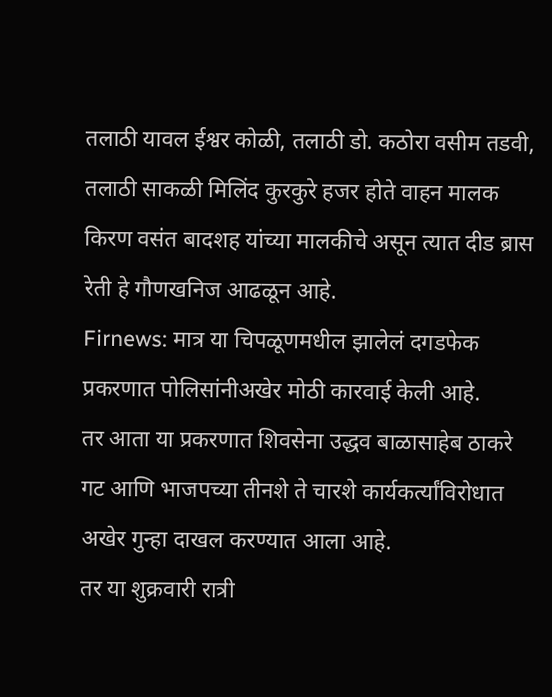तलाठी यावल ईश्वर कोळी, तलाठी डो. कठोरा वसीम तडवी, तलाठी साकळी मिलिंद कुरकुरे हजर होते वाहन मालक किरण वसंत बादशह यांच्या मालकीचे असून त्यात दीड ब्रास रेती हे गौणखनिज आढळून आहे.
Firnews: मात्र या चिपळूणमधील झालेलं दगडफेक प्रकरणात पोलिसांनीअखेर मोठी कारवाई केली आहे.
तर आता या प्रकरणात शिवसेना उद्धव बाळासाहेब ठाकरे गट आणि भाजपच्या तीनशे ते चारशे कार्यकर्त्यांविरोधात अखेर गुन्हा दाखल करण्यात आला आहे.
तर या शुक्रवारी रात्री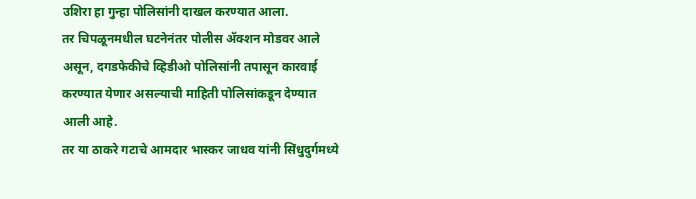उशिरा हा गुन्हा पोलिसांनी दाखल करण्यात आला.
तर चिपळूनमधील घटनेनंतर पोलीस ॲक्शन मोडवर आले असून, दगडफेकीचे व्हिडीओ पोलिसांनी तपासून कारवाई करण्यात येणार असल्याची माहिती पोलिसांकडून देण्यात आली आहे.
तर या ठाकरे गटाचे आमदार भास्कर जाधव यांनी सिंधुदुर्गमध्ये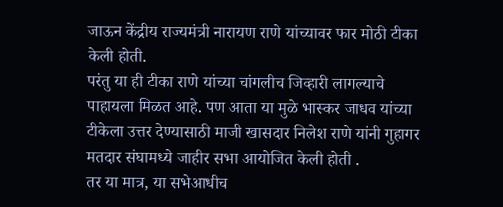जाऊन केंद्रीय राज्यमंत्री नारायण राणे यांच्यावर फार मोठी टीका केली होती.
परंतु या ही टीका राणे यांच्या चांगलीच जिव्हारी लागल्याचे पाहायला मिळत आहे. पण आता या मुळे भास्कर जाधव यांच्या टीकेला उत्तर देण्यासाठी माजी खासदार निलेश राणे यांनी गुहागर मतदार संघामध्ये जाहीर सभा आयोजित केली होती .
तर या मात्र, या सभेआधीच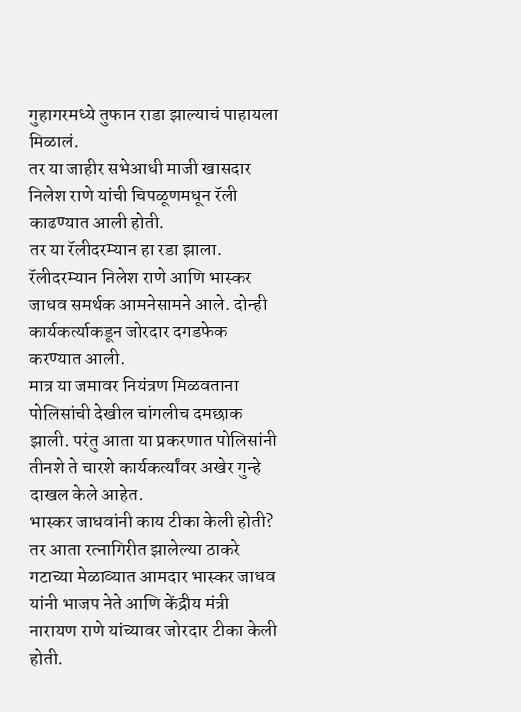गुहागरमध्ये तुफान राडा झाल्याचं पाहायला मिळालं.
तर या जाहीर सभेआधी माजी खासदार निलेश राणे यांची चिपळूणमधून रॅली काढण्यात आली होती.
तर या रॅलीदरम्यान हा रडा झाला. रॅलीदरम्यान निलेश राणे आणि भास्कर जाधव समर्थक आमनेसामने आले. दोन्ही कार्यकर्त्याकडून जोरदार दगडफेक करण्यात आली.
मात्र या जमावर नियंत्रण मिळवताना पोलिसांची देखील चांगलीच दमछाक झाली. परंतु आता या प्रकरणात पोलिसांनी तीनशे ते चारशे कार्यकर्त्यांवर अखेर गुन्हे दाखल केले आहेत.
भास्कर जाधवांनी काय टीका केली होती?
तर आता रत्नागिरीत झालेल्या ठाकरे गटाच्या मेळाव्यात आमदार भास्कर जाधव यांनी भाजप नेते आणि केंद्रीय मंत्री नारायण राणे यांच्यावर जोरदार टीका केली होती.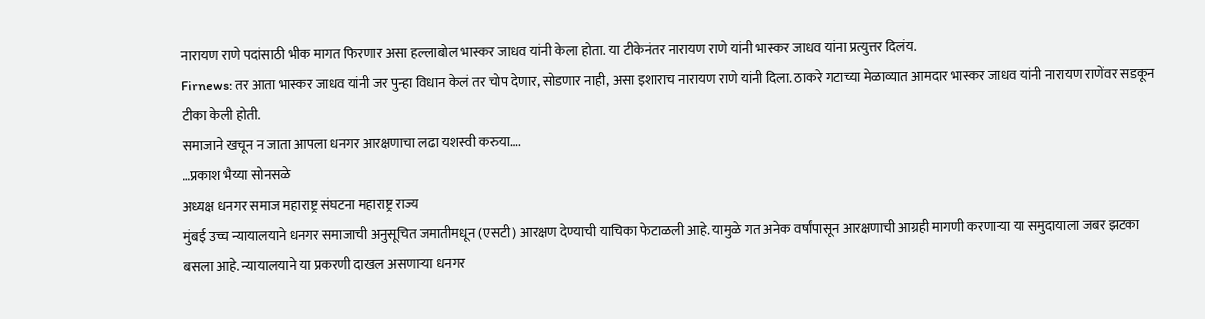नारायण राणे पदांसाठी भीक मागत फिरणार असा हल्लाबोल भास्कर जाधव यांनी केला होता. या टीकेनंतर नारायण राणे यांनी भास्कर जाधव यांना प्रत्युत्तर दिलंय.
Firnews: तर आता भास्कर जाधव यांनी जर पुन्हा विधान केलं तर चोप देणार, सोडणार नाही, असा इशाराच नारायण राणे यांनी दिला. ठाकरे गटाच्या मेळाव्यात आमदार भास्कर जाधव यांनी नारायण राणेंवर सडकून टीका केली होती.
समाजाने खचून न जाता आपला धनगर आरक्षणाचा लढा यशस्वी करुया….
…प्रकाश भैय्या सोनसळे
अध्यक्ष धनगर समाज महाराष्ट्र संघटना महाराष्ट्र राज्य
मुंबई उच्च न्यायालयाने धनगर समाजाची अनुसूचित जमातीमधून (एसटी) आरक्षण देण्याची याचिका फेटाळली आहे. यामुळे गत अनेक वर्षांपासून आरक्षणाची आग्रही मागणी करणाऱ्या या समुदायाला जबर झटका बसला आहे. न्यायालयाने या प्रकरणी दाखल असणाऱ्या धनगर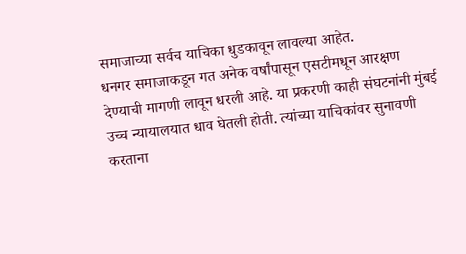समाजाच्या सर्वच याचिका धुडकावून लावल्या आहेत.
धनगर समाजाकडून गत अनेक वर्षांपासून एसटीमधून आरक्षण देण्याची मागणी लावून धरली आहे. या प्रकरणी काही संघटनांनी मुंबई उच्च न्यायालयात धाव घेतली होती. त्यांच्या याचिकांवर सुनावणी करताना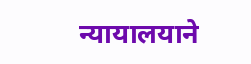न्यायालयाने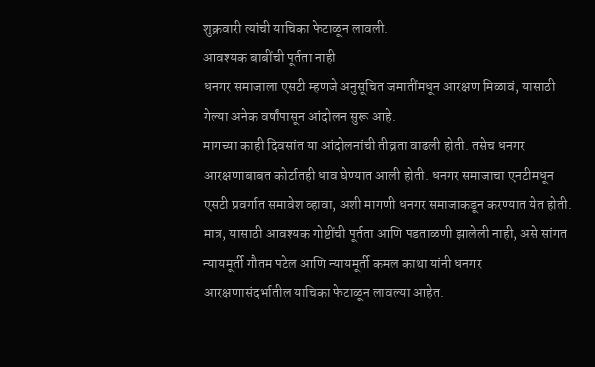शुक्रवारी त्यांची याचिका फेटाळून लावली.
आवश्यक बाबींची पूर्तता नाही
धनगर समाजाला एसटी म्हणजे अनुसूचित जमातींमधून आरक्षण मिळावं, यासाठी गेल्या अनेक वर्षांपासून आंदोलन सुरू आहे.
मागच्या काही दिवसांत या आंदोलनांची तीव्रता वाढली होती. तसेच धनगर आरक्षणाबाबत कोर्टातही धाव घेण्यात आली होती. धनगर समाजाचा एनटीमधून एसटी प्रवर्गात समावेश व्हावा, अशी मागणी धनगर समाजाकडून करण्यात येत होती. मात्र, यासाठी आवश्यक गोष्टींची पूर्तता आणि पडताळणी झालेली नाही, असे सांगत न्यायमूर्ती गौतम पटेल आणि न्यायमूर्ती कमल काथा यांनी धनगर आरक्षणासंदर्भातील याचिका फेटाळून लावल्या आहेत.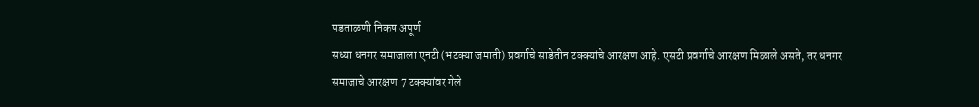पडताळणी निकष अपूर्ण
सध्या धनगर समाजाला एनटी (भटक्या जमाती) प्रवर्गाचे साडेतीन टक्क्यांचे आरक्षण आहे. एसटी प्रवर्गाचे आरक्षण मिळाले असते, तर धनगर समाजाचे आरक्षण 7 टक्क्यांवर गेले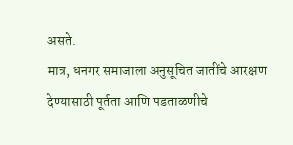असते.
मात्र, धनगर समाजाला अनुसूचित जातींचे आरक्षण देण्यासाठी पूर्तता आणि पडताळणीचे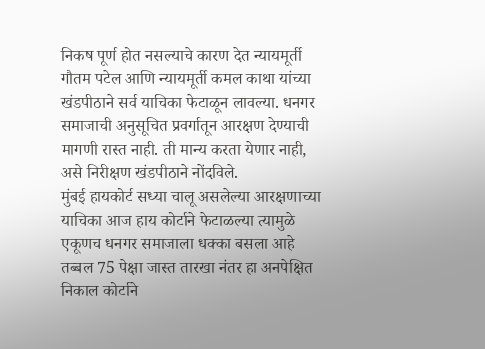निकष पूर्ण होत नसल्याचे कारण देत न्यायमूर्ती गौतम पटेल आणि न्यायमूर्ती कमल काथा यांच्या खंडपीठाने सर्व याचिका फेटाळून लावल्या. धनगर समाजाची अनुसूचित प्रवर्गातून आरक्षण देण्याची मागणी रास्त नाही. ती मान्य करता येणार नाही, असे निरीक्षण खंडपीठाने नोंदविले.
मुंबई हायकोर्ट सध्या चालू असलेल्या आरक्षणाच्या याचिका आज हाय कोर्टाने फेटाळल्या त्यामुळे एकूणच धनगर समाजाला धक्का बसला आहे तब्बल 75 पेक्षा जास्त तारखा नंतर हा अनपेक्षित निकाल कोर्टाने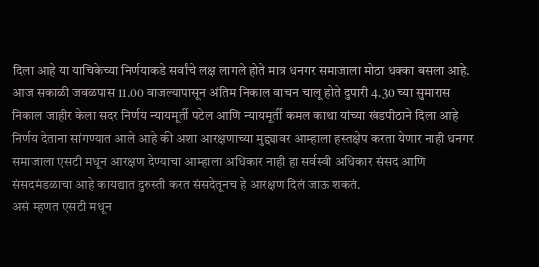दिला आहे या याचिकेच्या निर्णयाकडे सर्वांचे लक्ष लागले होते मात्र धनगर समाजाला मोठा धक्का बसला आहे.
आज सकाळी जवळपास 11.00 वाजल्यापासून अंतिम निकाल वाचन चालू होते दुपारी 4.30 च्या सुमारास निकाल जाहीर केला सदर निर्णय न्यायमूर्ती पटेल आणि न्यायमूर्ती कमल काथा यांच्या खंडपीठाने दिला आहे निर्णय देताना सांगण्यात आले आहे की अशा आरक्षणाच्या मुद्द्यावर आम्हाला हस्तक्षेप करता येणार नाही धनगर समाजाला एसटी मधून आरक्षण देण्याचा आम्हाला अधिकार नाही हा सर्वस्वी अधिकार संसद आणि संसदमंडळाचा आहे कायद्यात दुरुस्ती करत संसदेतूनच हे आरक्षण दिलं जाऊ शकतं.
असं म्हणत एसटी मधून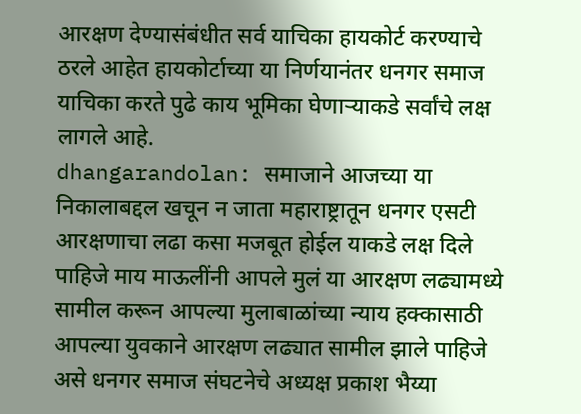आरक्षण देण्यासंबंधीत सर्व याचिका हायकोर्ट करण्याचे ठरले आहेत हायकोर्टाच्या या निर्णयानंतर धनगर समाज याचिका करते पुढे काय भूमिका घेणाऱ्याकडे सर्वांचे लक्ष लागले आहे.
dhangarandolan: समाजाने आजच्या या निकालाबद्दल खचून न जाता महाराष्ट्रातून धनगर एसटी आरक्षणाचा लढा कसा मजबूत होईल याकडे लक्ष दिले पाहिजे माय माऊलींनी आपले मुलं या आरक्षण लढ्यामध्ये सामील करून आपल्या मुलाबाळांच्या न्याय हक्कासाठी आपल्या युवकाने आरक्षण लढ्यात सामील झाले पाहिजे असे धनगर समाज संघटनेचे अध्यक्ष प्रकाश भैय्या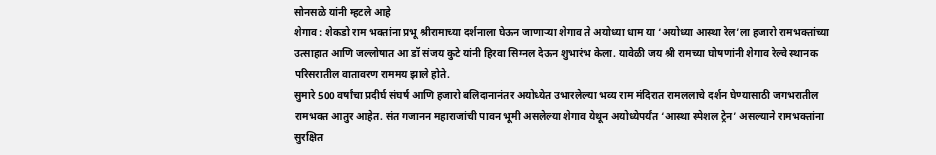सोनसळे यांनी म्हटले आहे
शेगाव : शेकडो राम भक्तांना प्रभू श्रीरामाच्या दर्शनाला घेऊन जाणाऱ्या शेगाव ते अयोध्या धाम या ‘अयोध्या आस्था रेल’ला हजारो रामभक्तांच्या उत्साहात आणि जल्लोषात आ डॉ संजय कुटे यांनी हिरवा सिग्नल देऊन शुभारंभ केला. यावेळी जय श्री रामच्या घोषणांनी शेगाव रेल्वे स्थानक परिसरातील वातावरण राममय झाले होते.
सुमारे 500 वर्षांचा प्रदीर्घ संघर्ष आणि हजारो बलिदानानंतर अयोध्येत उभारलेल्या भव्य राम मंदिरात रामललाचे दर्शन घेण्यासाठी जगभरातील रामभक्त आतुर आहेत. संत गजानन महाराजांची पावन भूमी असलेल्या शेगाव येथून अयोध्येपर्यंत ‘आस्था स्पेशल ट्रेन’ असल्याने रामभक्तांना सुरक्षित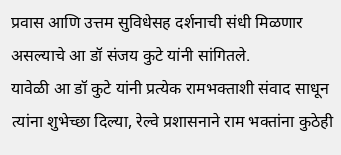प्रवास आणि उत्तम सुविधेसह दर्शनाची संधी मिळणार असल्याचे आ डॉ संजय कुटे यांनी सांगितले.
यावेळी आ डॉ कुटे यांनी प्रत्येक रामभक्ताशी संवाद साधून त्यांना शुभेच्छा दिल्या, रेल्वे प्रशासनाने राम भक्तांना कुठेही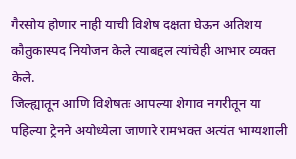गैरसोय होणार नाही याची विशेष दक्षता घेऊन अतिशय कौतुकास्पद नियोजन केले त्याबद्दल त्यांचेही आभार व्यक्त केले.
जिल्ह्यातून आणि विशेषतः आपल्या शेगाव नगरीतून या पहिल्या ट्रेनने अयोध्येला जाणारे रामभक्त अत्यंत भाग्यशाली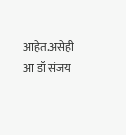आहेत.असेही आ डॉ संजय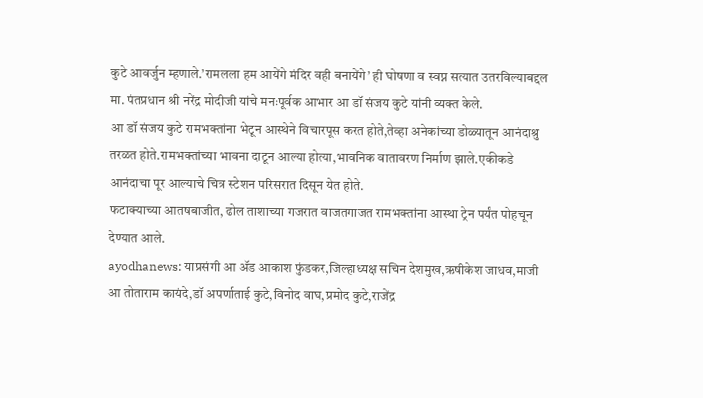कुटे आवर्जुन म्हणाले.’रामलला हम आयेंगे मंदिर वही बनायेंगे’ ही घोषणा व स्वप्न सत्यात उतरविल्याबद्दल मा. पंतप्रधान श्री नरेंद्र मोदीजी यांचे मनःपूर्वक आभार आ डॉ संजय कुटे यांनी व्यक्त केले.
आ डॉ संजय कुटे रामभक्तांना भेटून आस्थेने विचारपूस करत होते,तेव्हा अनेकांच्या डोळ्यातून आनंदाश्रु तरळत होते.रामभक्तांच्या भावना दाटून आल्या होत्या,भावनिक वातावरण निर्माण झाले.एकीकडे आनंदाचा पूर आल्याचे चित्र स्टेशन परिसरात दिसून येत होते.
फटाक्याच्या आतषबाजीत, ढोल ताशाच्या गजरात वाजतगाजत रामभक्तांना आस्था ट्रेन पर्यंत पोहचून देण्यात आले.
ayodhanews: याप्रसंगी आ ॲड आकाश फुंडकर,जिल्हाध्यक्ष सचिन देशमुख,ऋषीकेश जाधव,माजी आ तोताराम कायंदे,डॉ अपर्णाताई कुटे,विनोद वाघ,प्रमोद कुटे,राजेंद्र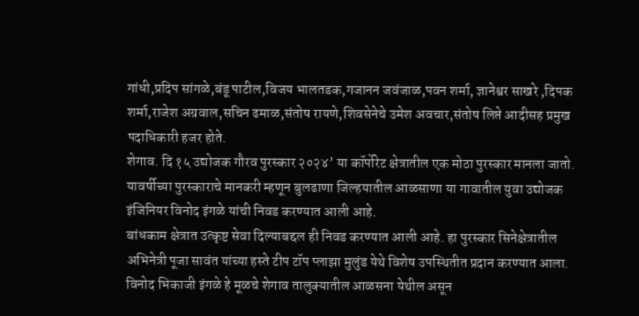गांधी,प्रदिप सांगळे,बंडू पाटील,विजय भालतडक,गजानन जवंजाळ,पवन शर्मा, ज्ञानेश्वर साखरे ,दिपक शर्मा,राजेश अग्रवाल,सचिन ढमाळ,संतोष रायणे,शिवसेनेचे उमेश अवचार,संतोष लिप्ते आदीसह प्रमुख पदाधिकारी हजर होते.
शेगाव. दि १५ उद्योजक गौरव पुरस्कार २०२४’ या कॉर्पोरेट क्षेत्रातील एक मोठा पुरस्कार मानला जातो. यावर्षीच्या पुरस्काराचे मानकरी म्हणून बुलढाणा जिल्हयातील आळसाणा या गावातील युवा उद्योजक इंजिनियर विनोद इंगळे यांची निवड करण्यात आली आहे.
बांधकाम क्षेत्रात उत्कृष्ट सेवा दिल्याबद्दल ही निवड करण्यात आली आहे. हा पुरस्कार सिनेक्षेत्रातील अभिनेत्री पूजा सावंत यांच्या हस्ते टीप टॉप प्लाझा मुलुंड येथे विशेष उपस्थितीत प्रदान करण्यात आला.
विनोद भिकाजी इंगळे हे मूळचे शेगाव तालुक्यातील आळसना येथील असून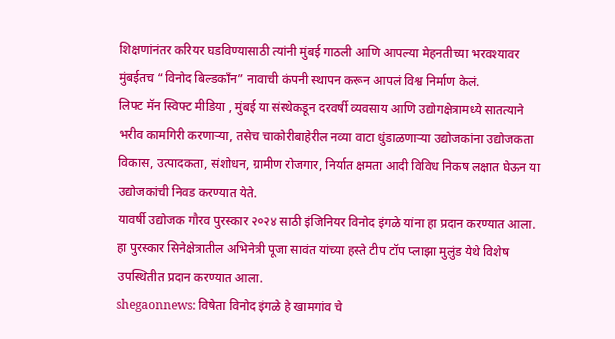शिक्षणांनंतर करियर घडविण्यासाठी त्यांनी मुंबई गाठली आणि आपल्या मेहनतीच्या भरवश्यावर मुंबईतच “विनोद बिल्डकाँन” नावाची कंपनी स्थापन करून आपलं विश्व निर्माण केलं.
लिफ्ट मॅन स्विफ्ट मीडिया , मुंबई या संस्थेकडून दरवर्षी व्यवसाय आणि उद्योगक्षेत्रामध्ये सातत्याने भरीव कामगिरी करणाऱ्या, तसेच चाकोरीबाहेरील नव्या वाटा धुंडाळणाऱ्या उद्योजकांना उद्योजकता विकास, उत्पादकता, संशोधन, ग्रामीण रोजगार, निर्यात क्षमता आदी विविध निकष लक्षात घेऊन या उद्योजकांची निवड करण्यात येते.
यावर्षी उद्योजक गौरव पुरस्कार २०२४ साठी इंजिनियर विनोद इंगळे यांना हा प्रदान करण्यात आला. हा पुरस्कार सिनेक्षेत्रातील अभिनेत्री पूजा सावंत यांच्या हस्ते टीप टॉप प्लाझा मुलुंड येथे विशेष उपस्थितीत प्रदान करण्यात आला.
shegaonnews: विषेता विनोद इंगळे हे खामगांव चे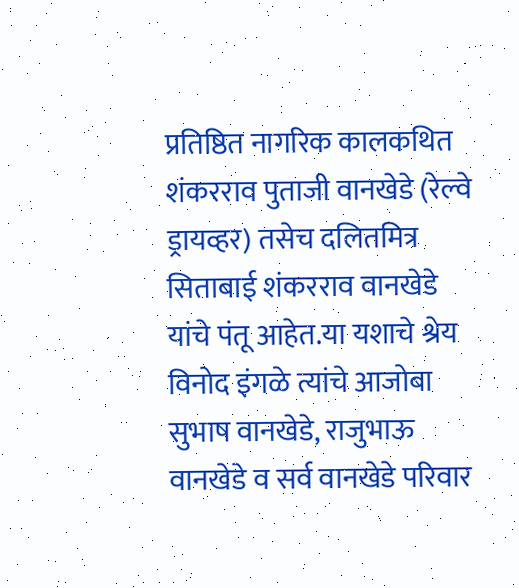प्रतिष्ठित नागरिक कालकथित शंकरराव पुताजी वानखेडे (रेल्वे ड्रायव्हर) तसेच दलितमित्र सिताबाई शंकरराव वानखेडे यांचे पंतू आहेत.या यशाचे श्रेय विनोद इंगळे त्यांचे आजोबा सुभाष वानखेडे, राजुभाऊ वानखेडे व सर्व वानखेडे परिवार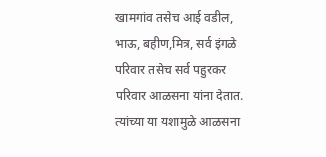खामगांव तसेच आई वडील, भाऊ, बहीण,मित्र, सर्व इंगळे परिवार तसेच सर्व पहुरकर परिवार आळसना यांना देतात. त्यांच्या या यशामुळे आळसना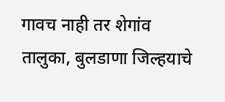गावच नाही तर शेगांव तालुका, बुलडाणा जिल्हयाचे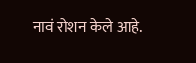नावं रोशन केले आहे.